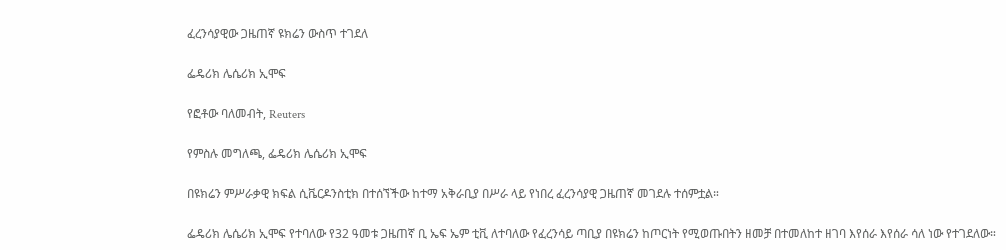ፈረንሳያዊው ጋዜጠኛ ዩክሬን ውስጥ ተገደለ

ፌዴሪክ ሌሴሪክ ኢሞፍ

የፎቶው ባለመብት, Reuters

የምስሉ መግለጫ, ፌዴሪክ ሌሴሪክ ኢሞፍ

በዩክሬን ምሥራቃዊ ክፍል ሲቬርዶንስቲክ በተሰኘችው ከተማ አቅራቢያ በሥራ ላይ የነበረ ፈረንሳያዊ ጋዜጠኛ መገደሉ ተሰምቷል።

ፌዴሪክ ሌሴሪክ ኢሞፍ የተባለው የ32 ዓመቱ ጋዜጠኛ ቢ ኤፍ ኤም ቲቪ ለተባለው የፈረንሳይ ጣቢያ በዩክሬን ከጦርነት የሚወጡበትን ዘመቻ በተመለከተ ዘገባ እየሰራ እየሰራ ሳለ ነው የተገደለው።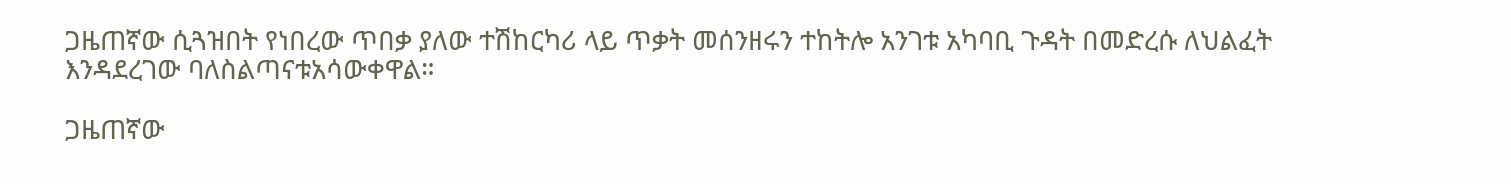ጋዜጠኛው ሲጓዝበት የነበረው ጥበቃ ያለው ተሽከርካሪ ላይ ጥቃት መሰንዘሩን ተከትሎ አንገቱ አካባቢ ጉዳት በመድረሱ ለህልፈት እንዳደረገው ባለስልጣናቱአሳውቀዋል።

ጋዜጠኛው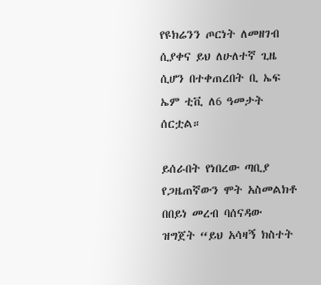የዩክሬንን ጦርነት ለመዘገብ ሲያቀና ይህ ለሁለተኛ ጊዜ ሲሆን በተቀጠረበት ቢ ኤፍ ኤም ቲቪ ለ6 ዓመታት ሰርቷል።

ይሰራበት የነበረው ጣቢያ የጋዜጠኛውን ሞት አስመልክቶ በበይነ መረብ ባሰናዳው ዝግጀት “ይህ አሳዛኝ ክስተት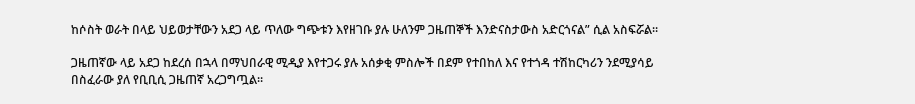ከሶስት ወራት በላይ ህይወታቸውን አደጋ ላይ ጥለው ግጭቱን እየዘገቡ ያሉ ሁለንም ጋዜጠኞች እንድናስታውስ አድርጎናል” ሲል አስፍሯል።

ጋዜጠኛው ላይ አደጋ ከደረሰ በኋላ በማህበራዊ ሚዲያ እየተጋሩ ያሉ አሰቃቂ ምስሎች በደም የተበከለ እና የተጎዳ ተሽከርካሪን ንደሚያሳይ በስፈራው ያለ የቢቢሲ ጋዜጠኛ አረጋግጧል።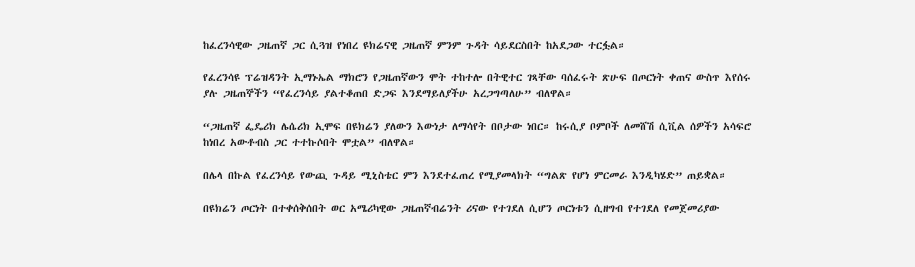ከፈረንሳዊው ጋዜጠኛ ጋር ሲጓዝ የነበረ ዩክሬናዊ ጋዜጠኛ ምንም ጉዳት ሳይደርስበት ከአደጋው ተርፏል።

የፈረንሳዩ ፕሬዝዳንት ኢማኑኤል ማክሮን የጋዜጠኛውን ሞት ተከተሎ በትዊተር ገጻቸው ባሰፈሩት ጽሁፍ በጦርነት ቀጠና ውስጥ እየሰሩ ያሉ ጋዜጠኞችን “የፈረንሳይ ያልተቆጠበ ድጋፍ እንደማይለያችሁ አረጋግጣለሁ” ብለዋል።

“ጋዜጠኛ ፌዴሪክ ሌሴሪክ ኢሞፍ በዩክሬን ያለውን እውነታ ለማሳየት በቦታው ነበር። ከሩሲያ ቦምቦች ለመሸሽ ሲቪል ሰዎችን አሳፍሮ ከነበረ አውቶብስ ጋር ተተኩሶበት ሞቷል” ብለዋል።

በሌላ በኩል የፈረንሳይ የውጪ ጉዳይ ሚኒስቴር ምን እንደተፈጠረ የሚያመላክት “ግልጽ የሆነ ምርመራ እንዲካሄድ” ጠይቋል።

በዩክሬን ጦርነት በተቀሰቅሰበት ወር አሜሪካዊው ጋዜጠኛብሬንት ሪናው የተገደለ ሲሆን ጦርነቱን ሲዘግብ የተገደለ የመጀመሪያው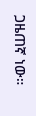ጋዜጠኛ ነው።